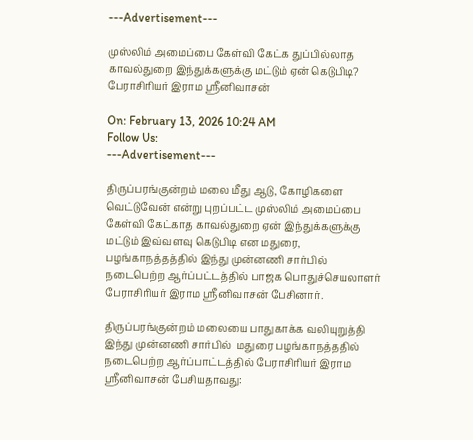---Advertisement---

முஸ்லிம் அமைப்பை கேள்வி கேட்க துப்பில்லாத காவல்துறை இந்துக்களுக்கு மட்டும் ஏன் கெடுபிடி? பேராசிரியர் இராம ஸ்ரீனிவாசன்

On: February 13, 2026 10:24 AM
Follow Us:
---Advertisement---

திருப்பரங்குன்றம் மலை மீது ஆடு, கோழிகளை வெட்டுவேன் என்று புறப்பட்ட முஸ்லிம் அமைப்பை கேள்வி கேட்காத காவல்துறை ஏன் இந்துக்களுக்கு மட்டும் இவ்வளவு கெடுபிடி என மதுரை, பழங்காநத்தத்தில் இந்து முன்னணி சார்பில் நடைபெற்ற ஆர்ப்பட்டத்தில் பாஜக பொதுச்செயலாளர் பேராசிரியர் இராம ஸ்ரீனிவாசன் பேசினார்.

திருப்பரங்குன்றம் மலையை பாதுகாக்க வலியுறுத்தி இந்து முன்னணி சார்பில்  மதுரை பழங்காநத்ததில் நடைபெற்ற ஆர்ப்பாட்டத்தில் பேராசிரியர் இராம ஸ்ரீனிவாசன் பேசியதாவது: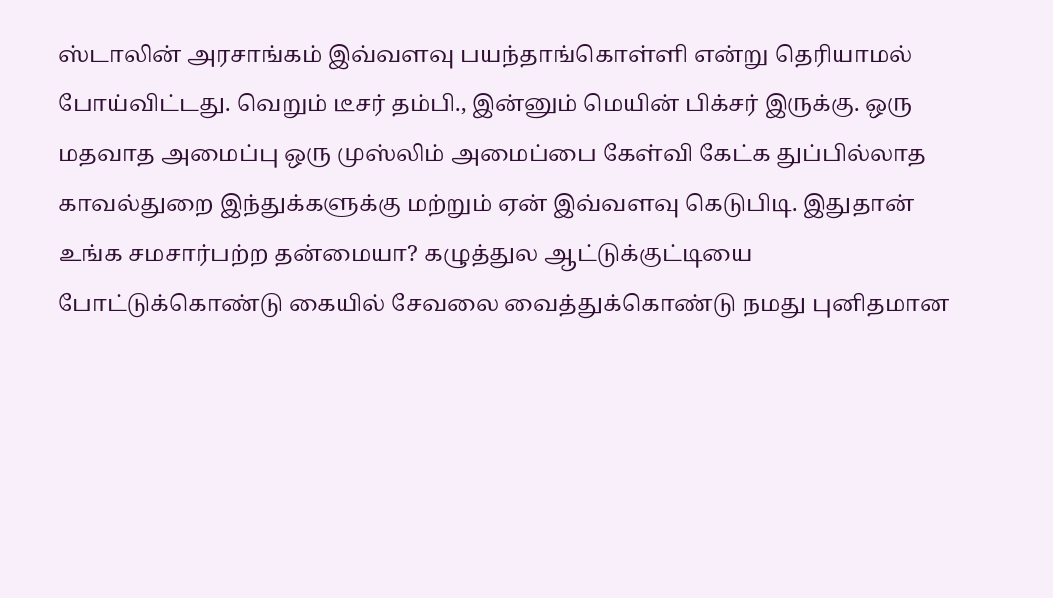ஸ்டாலின் அரசாங்கம் இவ்வளவு பயந்தாங்கொள்ளி என்று தெரியாமல் போய்விட்டது. வெறும் டீசர் தம்பி., இன்னும் மெயின் பிக்சர் இருக்கு. ஒரு மதவாத அமைப்பு ஒரு முஸ்லிம் அமைப்பை கேள்வி கேட்க துப்பில்லாத காவல்துறை இந்துக்களுக்கு மற்றும் ஏன் இவ்வளவு கெடுபிடி. இதுதான் உங்க சமசார்பற்ற தன்மையா? கழுத்துல ஆட்டுக்குட்டியை போட்டுக்கொண்டு கையில் சேவலை வைத்துக்கொண்டு நமது புனிதமான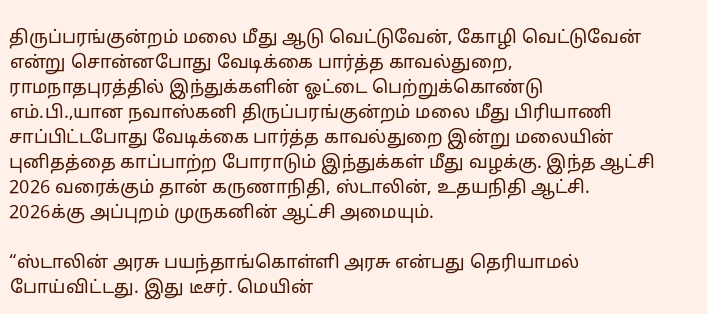திருப்பரங்குன்றம் மலை மீது ஆடு வெட்டுவேன், கோழி வெட்டுவேன் என்று சொன்னபோது வேடிக்கை பார்த்த காவல்துறை, ராமநாதபுரத்தில் இந்துக்களின் ஓட்டை பெற்றுக்கொண்டு எம்.பி.,யான நவாஸ்கனி திருப்பரங்குன்றம் மலை மீது பிரியாணி சாப்பிட்டபோது வேடிக்கை பார்த்த காவல்துறை இன்று மலையின் புனிதத்தை காப்பாற்ற போராடும் இந்துக்கள் மீது வழக்கு. இந்த ஆட்சி 2026 வரைக்கும் தான் கருணாநிதி, ஸ்டாலின், உதயநிதி ஆட்சி. 2026க்கு அப்புறம் முருகனின் ஆட்சி அமையும்.

“ஸ்டாலின் அரசு பயந்தாங்கொள்ளி அரசு என்பது தெரியாமல் போய்விட்டது. இது டீசர். மெயின்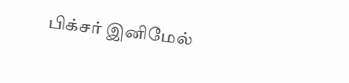பிக்சர் இனிமேல்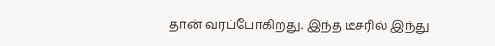தான் வரப்போகிறது. இந்த டீசரில் இந்து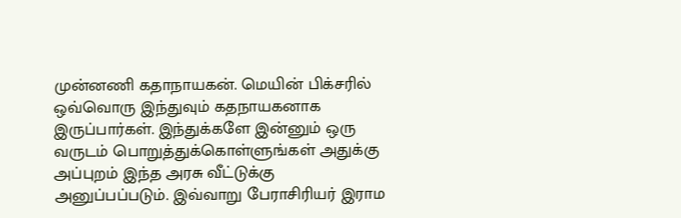முன்னணி கதாநாயகன். மெயின் பிக்சரில் ஒவ்வொரு இந்துவும் கதநாயகனாக இருப்பார்கள். இந்துக்களே இன்னும் ஒரு வருடம் பொறுத்துக்கொள்ளுங்கள் அதுக்கு அப்புறம் இந்த அரசு வீட்டுக்கு அனுப்பப்படும். இவ்வாறு பேராசிரியர் இராம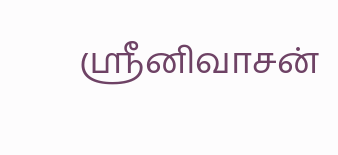ஸ்ரீனிவாசன்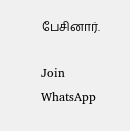பேசினார்.

Join WhatsApp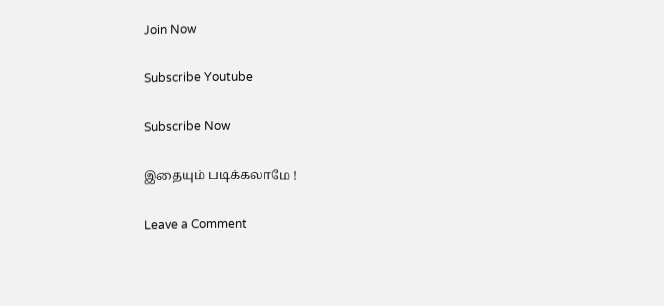Join Now

Subscribe Youtube

Subscribe Now

இதையும் படிக்கலாமே !

Leave a Comment